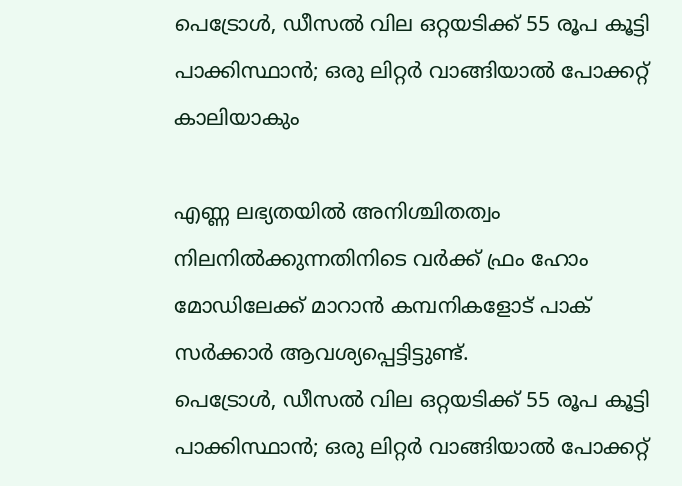പെട്രോള്‍, ഡീസല്‍ വില ഒറ്റയടിക്ക് 55 രൂപ കൂട്ടി പാക്കിസ്ഥാന്‍; ഒരു ലിറ്റര്‍ വാങ്ങിയാല്‍ പോക്കറ്റ് കാലിയാകും

എണ്ണ ലഭ്യതയില്‍ അനിശ്ചിതത്വം നിലനില്‍ക്കുന്നതിനിടെ വര്‍ക്ക് ഫ്രം ഹോം മോഡിലേക്ക് മാറാന്‍ കമ്പനികളോട് പാക് സര്‍ക്കാര്‍ ആവശ്യപ്പെട്ടിട്ടുണ്ട്.
പെട്രോള്‍, ഡീസല്‍ വില ഒറ്റയടിക്ക് 55 രൂപ കൂട്ടി പാക്കിസ്ഥാന്‍; ഒരു ലിറ്റര്‍ വാങ്ങിയാല്‍ പോക്കറ്റ്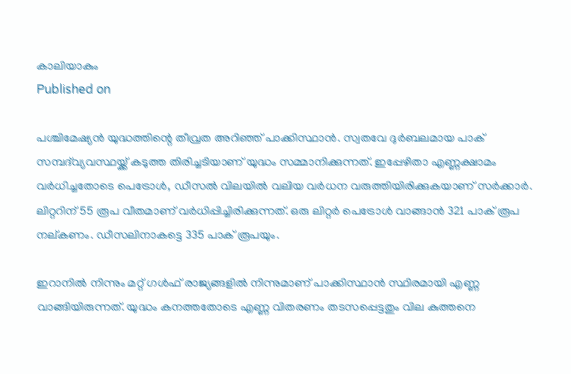കാലിയാകും
Published on

പശ്ചിമേഷ്യന്‍ യുദ്ധത്തിന്റെ തീവ്രത അറിഞ്ഞ് പാക്കിസ്ഥാന്‍. സ്വതവേ ദുര്‍ബലമായ പാക് സമ്പദ്‌വ്യവസ്ഥയ്ക്ക് കടുത്ത തിരിച്ചടിയാണ് യുദ്ധം സമ്മാനിക്കുന്നത്. ഇപ്പേഴിതാ എണ്ണക്ഷാമം വര്‍ധിച്ചതോടെ പെട്രോള്‍, ഡീസല്‍ വിലയില്‍ വലിയ വര്‍ധന വരുത്തിയിരിക്കുകയാണ് സര്‍ക്കാര്‍. ലിറ്ററിന് 55 രൂപ വീതമാണ് വര്‍ധിപ്പിച്ചിരിക്കുന്നത്. ഒരു ലിറ്റര്‍ പെട്രോള്‍ വാങ്ങാന്‍ 321 പാക് രൂപ നല്കണം. ഡീസലിനാകട്ടെ 335 പാക് രൂപയും.

ഇറാനില്‍ നിന്നും മറ്റ് ഗള്‍ഫ് രാജ്യങ്ങളില്‍ നിന്നുമാണ് പാക്കിസ്ഥാന്‍ സ്ഥിരമായി എണ്ണ വാങ്ങിയിരുന്നത്. യുദ്ധം കനത്തതോടെ എണ്ണ വിതരണം തടസപ്പെട്ടതും വില കുത്തനെ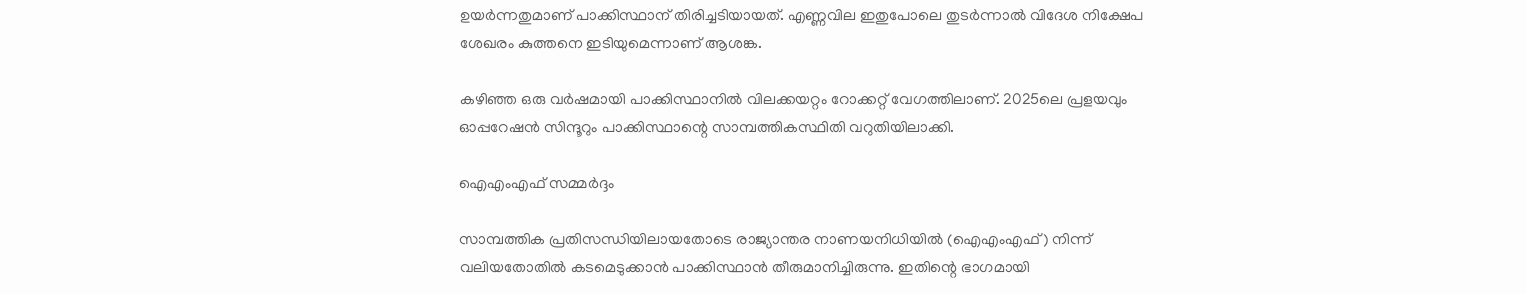ഉയര്‍ന്നതുമാണ് പാക്കിസ്ഥാന് തിരിച്ചടിയായത്. എണ്ണവില ഇതുപോലെ തുടര്‍ന്നാല്‍ വിദേശ നിക്ഷേപ ശേഖരം കുത്തനെ ഇടിയുമെന്നാണ് ആശങ്ക.

കഴിഞ്ഞ ഒരു വര്‍ഷമായി പാക്കിസ്ഥാനില്‍ വിലക്കയറ്റം റോക്കറ്റ് വേഗത്തിലാണ്. 2025ലെ പ്രളയവും ഓപ്പറേഷന്‍ സിന്ദൂറും പാക്കിസ്ഥാന്റെ സാമ്പത്തികസ്ഥിതി വറുതിയിലാക്കി.

ഐഎംഎഫ് സമ്മര്‍ദ്ദം

സാമ്പത്തിക പ്രതിസന്ധിയിലായതോടെ രാജ്യാന്തര നാണയനിധിയില്‍ (ഐഎംഎഫ്) നിന്ന് വലിയതോതില്‍ കടമെടുക്കാന്‍ പാക്കിസ്ഥാന്‍ തീരുമാനിച്ചിരുന്നു. ഇതിന്റെ ഭാഗമായി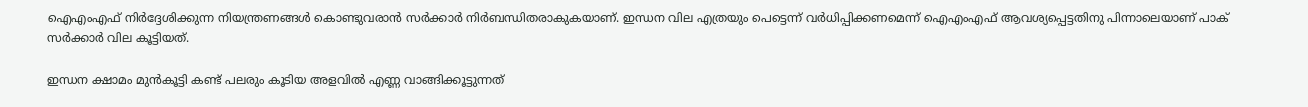ഐഎംഎഫ് നിര്‍ദ്ദേശിക്കുന്ന നിയന്ത്രണങ്ങള്‍ കൊണ്ടുവരാന്‍ സര്‍ക്കാര്‍ നിര്‍ബന്ധിതരാകുകയാണ്. ഇന്ധന വില എത്രയും പെട്ടെന്ന് വര്‍ധിപ്പിക്കണമെന്ന് ഐഎംഎഫ് ആവശ്യപ്പെട്ടതിനു പിന്നാലെയാണ് പാക് സര്‍ക്കാര്‍ വില കൂട്ടിയത്.

ഇന്ധന ക്ഷാമം മുന്‍കൂട്ടി കണ്ട് പലരും കൂടിയ അളവില്‍ എണ്ണ വാങ്ങിക്കൂട്ടുന്നത്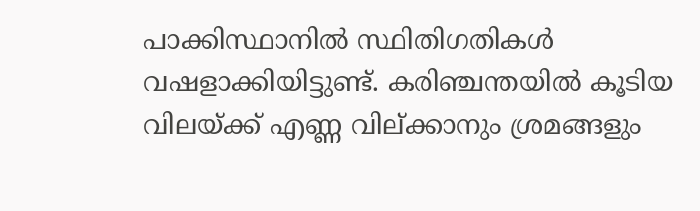പാക്കിസ്ഥാനില്‍ സ്ഥിതിഗതികള്‍ വഷളാക്കിയിട്ടുണ്ട്. കരിഞ്ചന്തയില്‍ കൂടിയ വിലയ്ക്ക് എണ്ണ വില്ക്കാനും ശ്രമങ്ങളും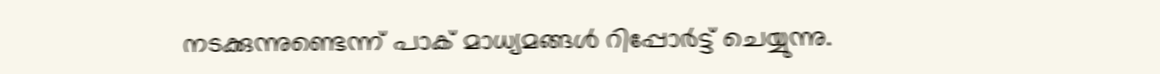നടക്കുന്നുണ്ടെന്ന് പാക് മാധ്യമങ്ങള്‍ റിപ്പോര്‍ട്ട് ചെയ്യുന്നു.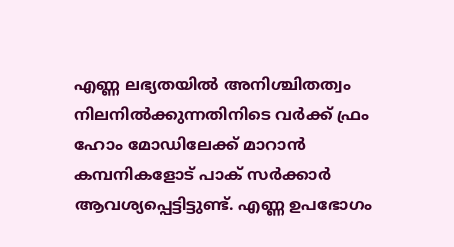എണ്ണ ലഭ്യതയില്‍ അനിശ്ചിതത്വം നിലനില്‍ക്കുന്നതിനിടെ വര്‍ക്ക് ഫ്രം ഹോം മോഡിലേക്ക് മാറാന്‍ കമ്പനികളോട് പാക് സര്‍ക്കാര്‍ ആവശ്യപ്പെട്ടിട്ടുണ്ട്. എണ്ണ ഉപഭോഗം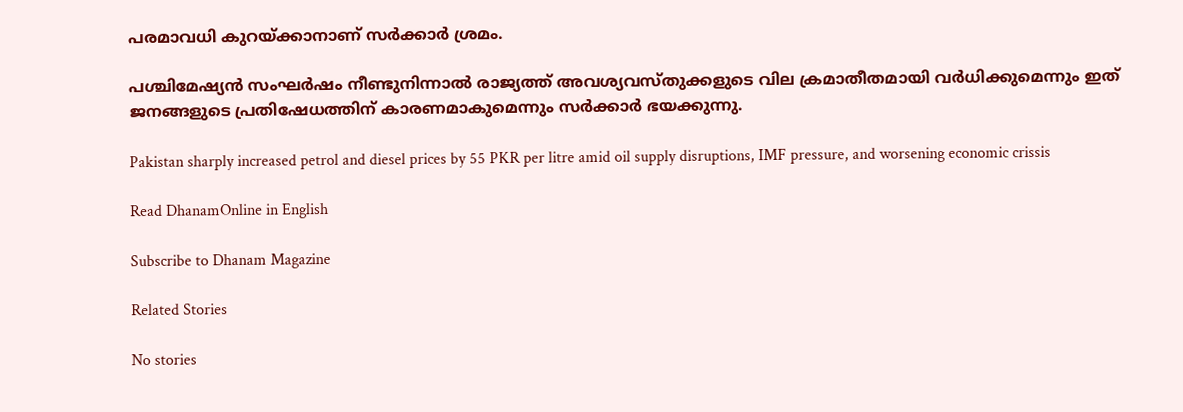പരമാവധി കുറയ്ക്കാനാണ് സര്‍ക്കാര്‍ ശ്രമം.

പശ്ചിമേഷ്യന്‍ സംഘര്‍ഷം നീണ്ടുനിന്നാല്‍ രാജ്യത്ത് അവശ്യവസ്തുക്കളുടെ വില ക്രമാതീതമായി വര്‍ധിക്കുമെന്നും ഇത് ജനങ്ങളുടെ പ്രതിഷേധത്തിന് കാരണമാകുമെന്നും സര്‍ക്കാര്‍ ഭയക്കുന്നു.

Pakistan sharply increased petrol and diesel prices by 55 PKR per litre amid oil supply disruptions, IMF pressure, and worsening economic crissis

Read DhanamOnline in English

Subscribe to Dhanam Magazine

Related Stories

No stories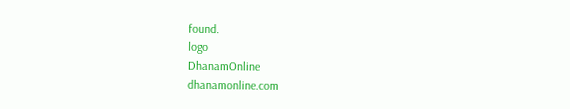found.
logo
DhanamOnline
dhanamonline.com